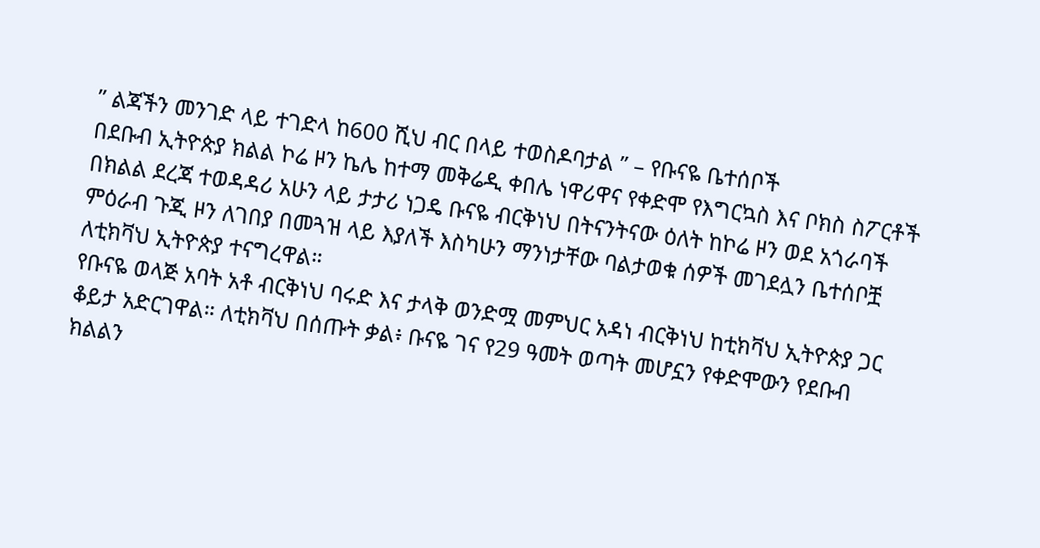” ልጃችን መንገድ ላይ ተገድላ ከ600 ሺህ ብር በላይ ተወስዶባታል ” – የቡናዬ ቤተሰቦች
በደቡብ ኢትዮጵያ ክልል ኮሬ ዞን ኬሌ ከተማ መቅሬዲ ቀበሌ ነዋሪዋና የቀድሞ የእግርኳስ እና ቦክስ ስፖርቶች በክልል ደረጃ ተወዳዳሪ አሁን ላይ ታታሪ ነጋዴ ቡናዬ ብርቅነህ በትናንትናው ዕለት ከኮሬ ዞን ወደ አጎራባች ምዕራብ ጉጂ ዞን ለገበያ በመጓዝ ላይ እያለች እስካሁን ማንነታቸው ባልታወቁ ሰዎች መገደሏን ቤተሰቦቿ ለቲክቫህ ኢትዮጵያ ተናግረዋል።
የቡናዬ ወላጅ አባት አቶ ብርቅነህ ባሩድ እና ታላቅ ወንድሟ መምህር አዳነ ብርቅነህ ከቲክቫህ ኢትዮጵያ ጋር ቆይታ አድርገዋል። ለቲክቫህ በሰጡት ቃል፥ ቡናዬ ገና የ29 ዓመት ወጣት መሆኗን የቀድሞውን የደቡብ ክልልን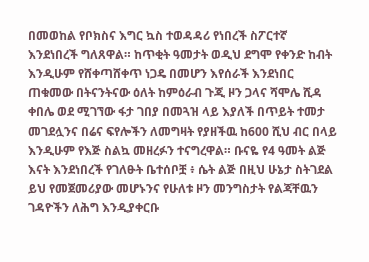በመወከል የቦክስና እግር ኳስ ተወዳዳሪ የነበረች ስፖርተኛ እንደነበረች ግለጸዋል። ከጥቂት ዓመታት ወዲህ ደግሞ የቀንድ ከብት እንዲሁም የሸቀጣሸቀጥ ነጋዴ በመሆን እየሰራች እንደነበር ጠቁመው በትናንትናው ዕለት ከምዕራብ ጉጂ ዞን ጋላና ሻሞሌ ሺዳ ቀበሌ ወደ ሚገኘው ፋታ ገበያ በመጓዝ ላይ እያለች በጥይት ተመታ መገደሏንና በሬና ፍየሎችን ለመግዛት የያዘችዉ ከ600 ሺህ ብር በላይ እንዲሁም የእጅ ስልኳ መዘረፉን ተናግረዋል። ቡናዬ የ4 ዓመት ልጅ እናት እንደነበረች የገለፁት ቤተሰቦቿ ፥ ሴት ልጅ በዚህ ሁኔታ ስትገደል ይህ የመጀመሪያው መሆኑንና የሁለቱ ዞን መንግስታት የልጃቸዉን ገዳዮችን ለሕግ እንዲያቀርቡ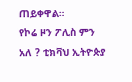ጠይቀዋል።
የኮሬ ዞን ፖሊስ ምን አለ ? ቲክቫህ ኢትዮጵያ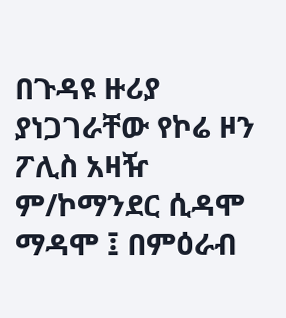በጉዳዩ ዙሪያ ያነጋገራቸው የኮሬ ዞን ፖሊስ አዛዥ ም/ኮማንደር ሲዳሞ ማዳሞ ፤ በምዕራብ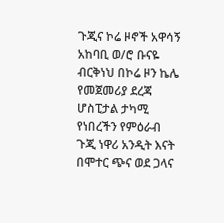ጉጂና ኮሬ ዞኖች አዋሳኝ አከባቢ ወ/ሮ ቡናዬ ብርቅነህ በኮሬ ዞን ኬሌ የመጀመሪያ ደረጃ ሆስፒታል ታካሚ የነበረችን የምዕራብ ጉጂ ነዋሪ አንዲት እናት በሞተር ጭና ወደ ጋላና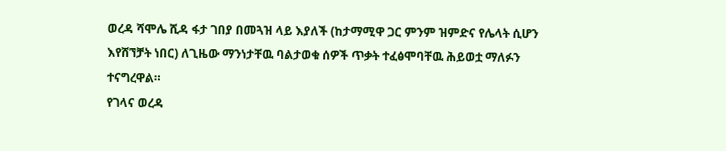ወረዳ ሻሞሌ ሺዳ ፋታ ገበያ በመጓዝ ላይ እያለች (ከታማሚዋ ጋር ምንም ዝምድና የሌላት ሲሆን እየሸኘቻት ነበር) ለጊዜው ማንነታቸዉ ባልታወቁ ሰዎች ጥቃት ተፈፅሞባቸዉ ሕይወቷ ማለፉን ተናግረዋል።
የገላና ወረዳ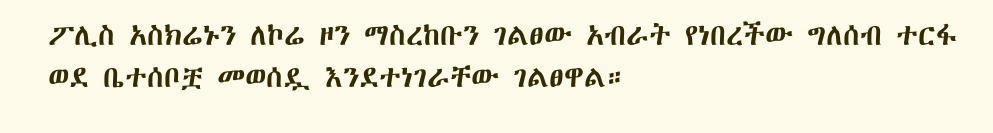ፖሊስ አስክሬኑን ለኮሬ ዞን ማስረከቡን ገልፀው አብራት የነበረችው ግለሰብ ተርፋ ወደ ቤተሰቦቿ መወሰዷ እንደተነገራቸው ገልፀዋል።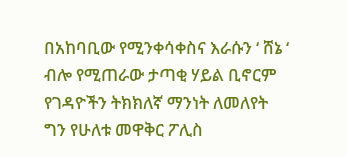በአከባቢው የሚንቀሳቀስና እራሱን ‘ ሸኔ ‘ ብሎ የሚጠራው ታጣቂ ሃይል ቢኖርም የገዳዮችን ትክክለኛ ማንነት ለመለየት ግን የሁለቱ መዋቅር ፖሊስ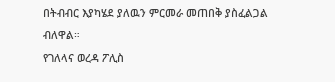በትብብር እያካሄደ ያለዉን ምርመራ መጠበቅ ያስፈልጋል ብለዋል።
የገለላና ወረዳ ፖሊስ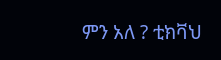ምን አለ ? ቲክቫህ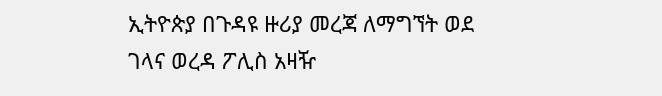ኢትዮጵያ በጉዳዩ ዙሪያ መረጃ ለማግኘት ወደ ገላና ወረዳ ፖሊስ አዛዥ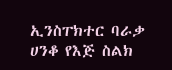ኢንስፐክተር ባራቃ ሀንቆ የእጅ ስልክ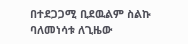በተደጋጋሚ ቢደዉልም ስልኩ ባለመነሳቱ ለጊዜው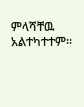ምላሻቸዉ አልተካተተም።